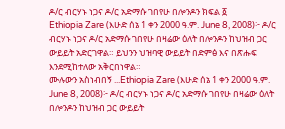ዶ/ር ብርሃኑ ነጋና ዶ/ር አድማሱ ገበየሁ በሎንዶን ክፍል ፩
Ethiopia Zare (እሁድ ሰኔ 1 ቀን 2000 ዓ.ም. June 8, 2008)፦ ዶ/ር ብርሃኑ ነጋና ዶ/ር አድማሱ ገበየሁ በዛሬው ዕለት በሎንዶን ከህዝብ ጋር ውይይት አድርገዋል። ይህንን ህዝባዊ ውይይት በድምፅ እና በጽሑፍ እንደሚከተለው አቅርበነዋል።
ሙሉውን አስነብበኝ ...Ethiopia Zare (እሁድ ሰኔ 1 ቀን 2000 ዓ.ም. June 8, 2008)፦ ዶ/ር ብርሃኑ ነጋና ዶ/ር አድማሱ ገበየሁ በዛሬው ዕለት በሎንዶን ከህዝብ ጋር ውይይት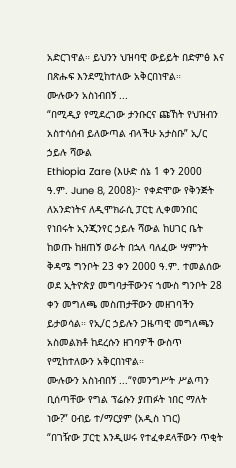አድርገዋል። ይህንን ህዝባዊ ውይይት በድምፅ እና በጽሑፍ እንደሚከተለው አቅርበነዋል።
ሙሉውን አስነብበኝ ...
“በሚዲያ የሚደረገው ታንቡርና ጩኸት የህዝብን አስተሳሰብ ይለውጣል ብላችሁ አታስቡ” ኢ/ር ኃይሉ ሻውል
Ethiopia Zare (እሁድ ሰኔ 1 ቀን 2000 ዓ.ም. June 8, 2008)፦ የቀድሞው የቅንጅት ለአንድነትና ለዲሞክራሲ ፓርቲ ሊቀመንበር የነበሩት ኢንጂንየር ኃይሉ ሻውል ከሀገር ቤት ከወጡ ከዘጠኝ ወራት በኋላ ባለፈው ሣምንት ቅዳሜ ግንቦት 23 ቀን 2000 ዓ.ም. ተመልሰው ወደ ኢትዮጵያ መግባታቸውንና ኀሙስ ግንቦት 28 ቀን መግለጫ መስጠታቸውን መዘገባችን ይታወሳል። የኢ/ር ኃይሉን ጋዜጣዊ መግለጫን አስመልክቶ ከደረሱን ዘገባዎች ውስጥ የሚከተለውን አቅርበነዋል።
ሙሉውን አስነብበኝ ...“የመንግሥት ሥልጣን ቢሰጣቸው የግል ፕሬሱን ያጠፉት ነበር ማለት ነው?” ዐብይ ተ/ማርያም (አዲስ ነገር)
“በገዥው ፓርቲ እንዲሠሩ የተፈቀደላቸውን ጥቂት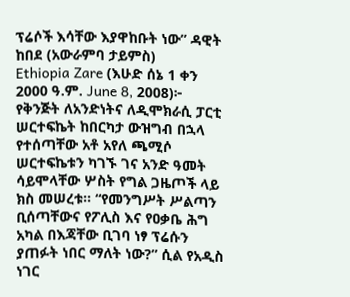ፕሬሶች እሳቸው እያዋከቡት ነው” ዳዊት ከበደ (አውራምባ ታይምስ)
Ethiopia Zare (እሁድ ሰኔ 1 ቀን 2000 ዓ.ም. June 8, 2008)፦ የቅንጅት ለአንድነትና ለዲሞክራሲ ፓርቲ ሠርተፍኬት ከበርካታ ውዝግብ በኋላ የተሰጣቸው አቶ አየለ ጫሚሶ ሠርተፍኬቱን ካገኙ ገና አንድ ዓመት ሳይሞላቸው ሦስት የግል ጋዜጦች ላይ ክስ መሠረቱ። “የመንግሥት ሥልጣን ቢሰጣቸውና የፖሊስ እና የዐቃቤ ሕግ አካል በእጃቸው ቢገባ ነፃ ፕሬሱን ያጠፉት ነበር ማለት ነው?” ሲል የአዲስ ነገር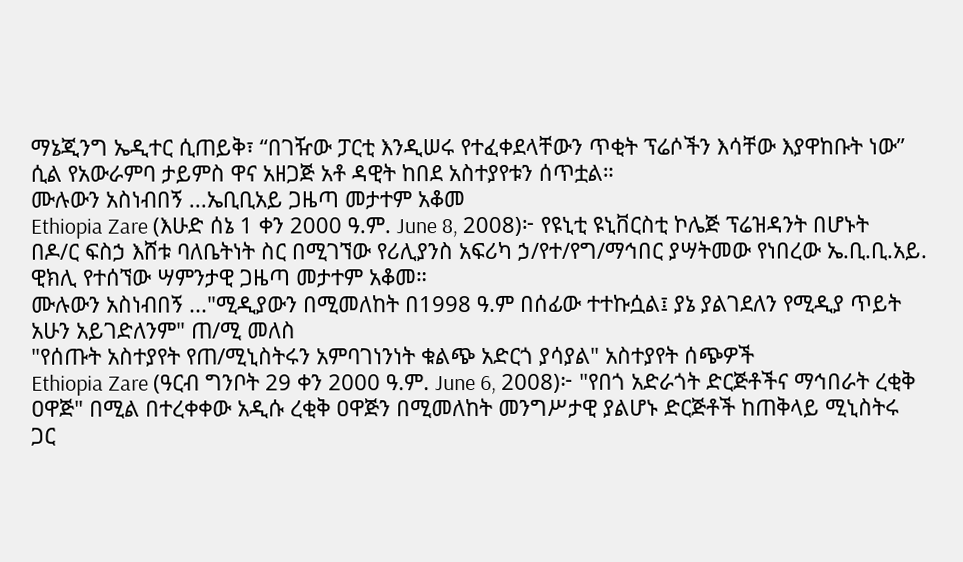ማኔጂንግ ኤዲተር ሲጠይቅ፣ “በገዥው ፓርቲ እንዲሠሩ የተፈቀደላቸውን ጥቂት ፕሬሶችን እሳቸው እያዋከቡት ነው” ሲል የአውራምባ ታይምስ ዋና አዘጋጅ አቶ ዳዊት ከበደ አስተያየቱን ሰጥቷል።
ሙሉውን አስነብበኝ ...ኤቢቢአይ ጋዜጣ መታተም አቆመ
Ethiopia Zare (እሁድ ሰኔ 1 ቀን 2000 ዓ.ም. June 8, 2008)፦ የዩኒቲ ዩኒቨርስቲ ኮሌጅ ፕሬዝዳንት በሆኑት በዶ/ር ፍስኃ እሸቱ ባለቤትነት ስር በሚገኘው የሪሊያንስ አፍሪካ ኃ/የተ/የግ/ማኅበር ያሣትመው የነበረው ኤ.ቢ.ቢ.አይ. ዊክሊ የተሰኘው ሣምንታዊ ጋዜጣ መታተም አቆመ።
ሙሉውን አስነብበኝ ..."ሚዲያውን በሚመለከት በ1998 ዓ.ም በሰፊው ተተኩሷል፤ ያኔ ያልገደለን የሚዲያ ጥይት አሁን አይገድለንም" ጠ/ሚ መለስ
"የሰጡት አስተያየት የጠ/ሚኒስትሩን አምባገነንነት ቁልጭ አድርጎ ያሳያል" አስተያየት ሰጭዎች
Ethiopia Zare (ዓርብ ግንቦት 29 ቀን 2000 ዓ.ም. June 6, 2008)፦ "የበጎ አድራጎት ድርጅቶችና ማኅበራት ረቂቅ ዐዋጅ" በሚል በተረቀቀው አዲሱ ረቂቅ ዐዋጅን በሚመለከት መንግሥታዊ ያልሆኑ ድርጅቶች ከጠቅላይ ሚኒስትሩ ጋር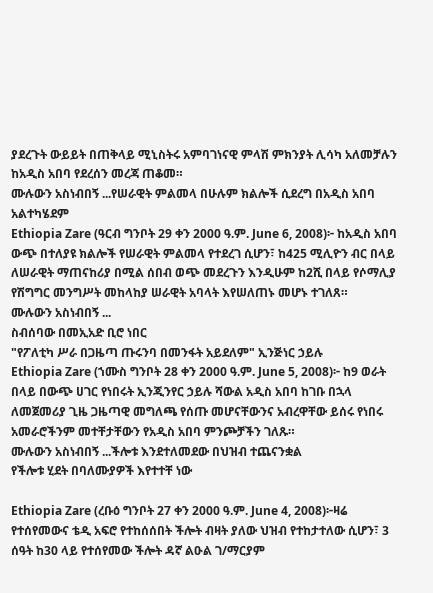ያደረጉት ውይይት በጠቅላይ ሚኒስትሩ አምባገነናዊ ምላሽ ምክንያት ሊሳካ አለመቻሉን ከአዲስ አበባ የደረሰን መረጃ ጠቆመ።
ሙሉውን አስነብበኝ ...የሠራዊት ምልመላ በሁሉም ክልሎች ሲደረግ በአዲስ አበባ አልተካሄደም
Ethiopia Zare (ዓርብ ግንቦት 29 ቀን 2000 ዓ.ም. June 6, 2008)፦ ከአዲስ አበባ ውጭ በተለያዩ ክልሎች የሠራዊት ምልመላ የተደረገ ሲሆን፣ ከ425 ሚሊዮን ብር በላይ ለሠራዊት ማጠናከሪያ በሚል ሰበብ ወጭ መደረጉን እንዲሁም ከ2ሺ በላይ የሶማሊያ የሽግግር መንግሥት መከላከያ ሠራዊት አባላት እየሠለጠኑ መሆኑ ተገለጸ።
ሙሉውን አስነብበኝ ...
ስብሰባው በመኢአድ ቢሮ ነበር
"የፖለቲካ ሥራ በጋዜጣ ጡሩንባ በመንፋት አይደለም" ኢንጅነር ኃይሉ
Ethiopia Zare (ኀሙስ ግንቦት 28 ቀን 2000 ዓ.ም. June 5, 2008)፦ ከ9 ወራት በላይ በውጭ ሀገር የነበሩት ኢንጂንየር ኃይሉ ሻውል አዲስ አበባ ከገቡ በኋላ ለመጀመሪያ ጊዜ ጋዜጣዊ መግለጫ የሰጡ መሆናቸውንና አብረዋቸው ይሰሩ የነበሩ አመራሮችንም መተቸታቸውን የአዲስ አበባ ምንጮቻችን ገለጹ።
ሙሉውን አስነብበኝ ...ችሎቱ እንደተለመደው በህዝብ ተጨናንቋል
የችሎቱ ሂደት በባለሙያዎች እየተተቸ ነው

Ethiopia Zare (ረቡዕ ግንቦት 27 ቀን 2000 ዓ.ም. June 4, 2008)፦ዛሬ የተሰየመውና ቴዲ አፍሮ የተከሰሰበት ችሎት ብዛት ያለው ህዝብ የተከታተለው ሲሆን፣ 3 ሰዓት ከ30 ላይ የተሰየመው ችሎት ዳኛ ልዑል ገ/ማርያም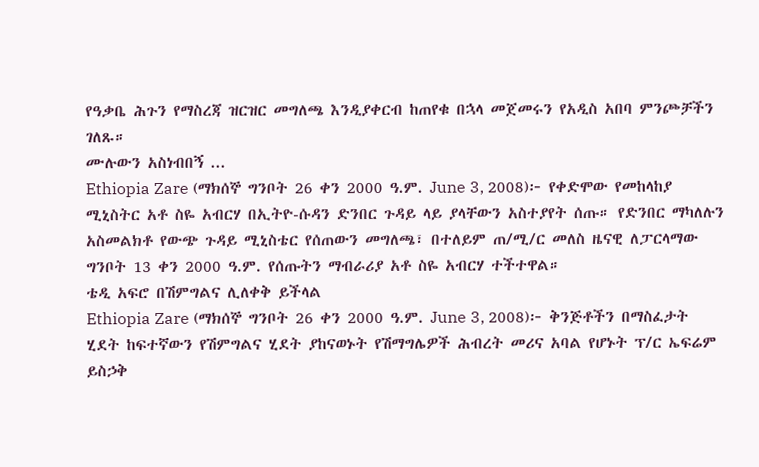የዓቃቤ ሕጉን የማስረጃ ዝርዝር መግለጫ እንዲያቀርብ ከጠየቁ በኋላ መጀመሩን የአዲስ አበባ ምንጮቻችን ገለጹ።
ሙሉውን አስነብበኝ ...
Ethiopia Zare (ማክሰኞ ግንቦት 26 ቀን 2000 ዓ.ም. June 3, 2008)፦ የቀድሞው የመከላከያ ሚኒስትር አቶ ስዬ አብርሃ በኢትዮ-ሱዳን ድንበር ጉዳይ ላይ ያላቸውን አስተያየት ሰጡ። የድንበር ማካለሉን አስመልክቶ የውጭ ጉዳይ ሚኒስቴር የሰጠውን መግለጫ፣ በተለይም ጠ/ሚ/ር መለስ ዜናዊ ለፓርላማው ግንቦት 13 ቀን 2000 ዓ.ም. የሰጡትን ማብራሪያ አቶ ስዬ አብርሃ ተችተዋል።
ቴዲ አፍሮ በሽምግልና ሊለቀቅ ይችላል
Ethiopia Zare (ማክሰኞ ግንቦት 26 ቀን 2000 ዓ.ም. June 3, 2008)፦ ቅንጅቶችን በማስፈታት ሂደት ከፍተኛውን የሽምግልና ሂደት ያከናወኑት የሽማግሌዎች ሕብረት መሪና አባል የሆኑት ፕ/ር ኤፍሬም ይስኃቅ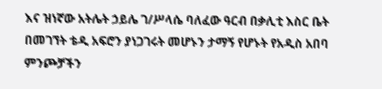እና ዝነኛው አትሌት ኃይሌ ገ/ሥላሴ ባለፈው ዓርብ በቃሊቲ እስር ቤት በመገኘት ቴዲ አፍሮን ያነጋገሩት መሆኑን ታማኝ የሆኑት የአዲስ አበባ ምንጮቻችን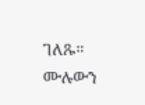ገለጹ።
ሙሉውን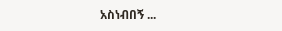አስነብበኝ ...